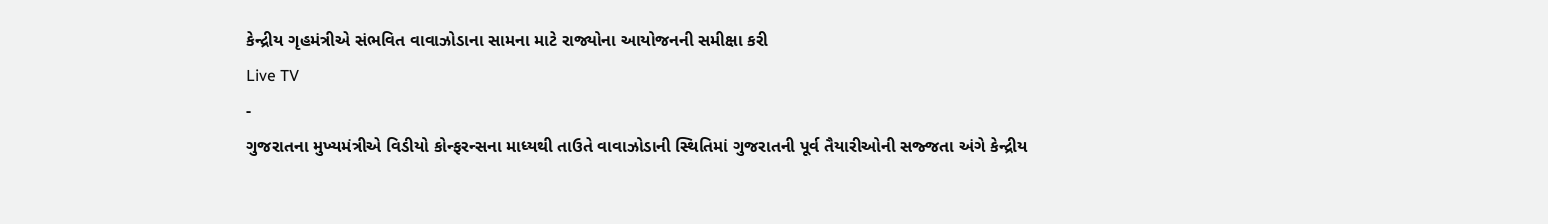કેન્દ્રીય ગૃહમંત્રીએ સંભવિત વાવાઝોડાના સામના માટે રાજ્યોના આયોજનની સમીક્ષા કરી
Live TV
-
ગુજરાતના મુખ્યમંત્રીએ વિડીયો કોન્ફરન્સના માધ્યથી તાઉતે વાવાઝોડાની સ્થિતિમાં ગુજરાતની પૂર્વ તૈયારીઓની સજ્જતા અંગે કેન્દ્રીય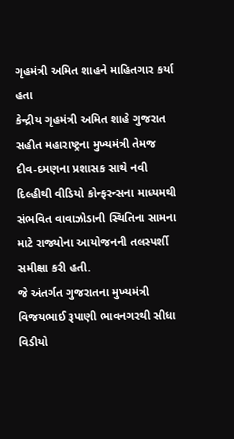ગૃહમંત્રી અમિત શાહને માહિતગાર કર્યા હતા
કેન્દ્રીય ગૃહમંત્રી અમિત શાહે ગુજરાત સહીત મહારાષ્ટ્રના મુખ્યમંત્રી તેમજ દીવ-દમણના પ્રશાસક સાથે નવી દિલ્હીથી વીડિયો કોન્ફરન્સના માધ્યમથી સંભવિત વાવાઝોડાની સ્થિતિના સામના માટે રાજ્યોના આયોજનની તલસ્પર્શી સમીક્ષા કરી હતી.
જે અંતર્ગત ગુજરાતના મુખ્યમંત્રી વિજયભાઈ રૂપાણી ભાવનગરથી સીધા વિડીયો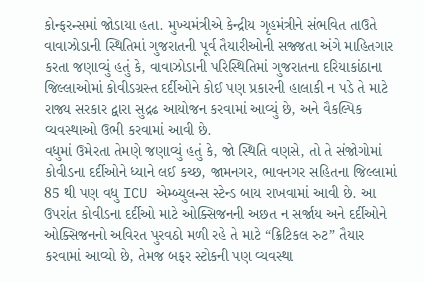કોન્ફરન્સમાં જોડાયા હતા. મુખ્યમંત્રીએ કેન્દ્રીય ગૃહમંત્રીને સંભવિત તાઉતે વાવાઝોડાની સ્થિતિમાં ગુજરાતની પૂર્વ તૈયારીઓની સજ્જતા અંગે માહિતગાર કરતા જણાવ્યું હતું કે, વાવાઝોડાની પરિસ્થિતિમાં ગુજરાતના દરિયાકાંઠાના જિલ્લાઓમાં કોવીડગ્રસ્ત દર્દીઓને કોઈ પણ પ્રકારની હાલાકી ન પડે તે માટે રાજ્ય સરકાર દ્વારા સુદ્રઢ આયોજન કરવામાં આવ્યું છે, અને વૈકલ્પિક વ્યવસ્થાઓ ઉભી કરવામાં આવી છે.
વધુમાં ઉમેરતા તેમણે જણાવ્યું હતું કે, જો સ્થિતિ વણસે, તો તે સંજોગોમાં કોવીડના દર્દીઓને ધ્યાને લઈ કચ્છ, જામનગર, ભાવનગર સહિતના જિલ્લામાં 85 થી પણ વધુ ICU એમ્બ્યુલન્સ સ્ટેન્ડ બાય રાખવામાં આવી છે. આ ઉપરાંત કોવીડના દર્દીઓ માટે ઓક્સિજનની અછત ન સર્જાય અને દર્દીઓને ઓક્સિજનનો અવિરત પુરવઠો મળી રહે તે માટે “ક્રિટિકલ રુટ” તૈયાર કરવામાં આવ્યો છે, તેમજ બફર સ્ટોકની પણ વ્યવસ્થા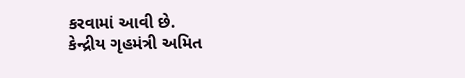કરવામાં આવી છે.
કેન્દ્રીય ગૃહમંત્રી અમિત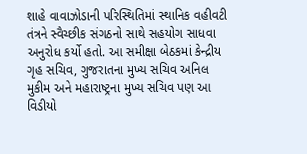શાહે વાવાઝોડાની પરિસ્થિતિમાં સ્થાનિક વહીવટી તંત્રને સ્વૈચ્છીક સંગઠનો સાથે સહયોગ સાધવા અનુરોધ કર્યો હતો. આ સમીક્ષા બેઠકમાં કેન્દ્રીય ગૃહ સચિવ, ગુજરાતના મુખ્ય સચિવ અનિલ મુકીમ અને મહારાષ્ટ્રના મુખ્ય સચિવ પણ આ વિડીયો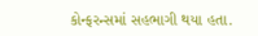કોન્ફરન્સમાં સહભાગી થયા હતા.